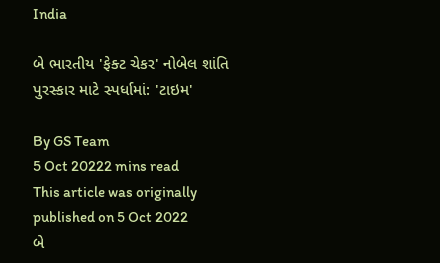India

બે ભારતીય 'ફેક્ટ ચેકર' નોબેલ શાંતિ પુરસ્કાર માટે સ્પર્ધામાં: 'ટાઇમ'

By GS Team
5 Oct 20222 mins read
This article was originally published on 5 Oct 2022
બે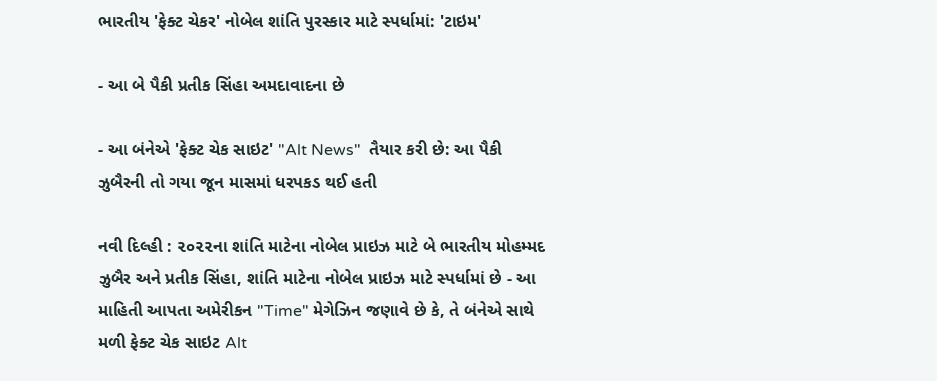ભારતીય 'ફેક્ટ ચેકર' નોબેલ શાંતિ પુરસ્કાર માટે સ્પર્ધામાં: 'ટાઇમ'

- આ બે પૈકી પ્રતીક સિંહા અમદાવાદના છે

- આ બંનેએ 'ફેક્ટ ચેક સાઇટ' "Alt News"  તૈયાર કરી છે: આ પૈકી ઝુબૈરની તો ગયા જૂન માસમાં ધરપકડ થઈ હતી

નવી દિલ્હી : ૨૦૨૨ના શાંતિ માટેના નોબેલ પ્રાઇઝ માટે બે ભારતીય મોહમ્મદ ઝુબૈર અને પ્રતીક સિંહા, શાંતિ માટેના નોબેલ પ્રાઇઝ માટે સ્પર્ધામાં છે - આ માહિતી આપતા અમેરીકન "Time" મેગેઝિન જણાવે છે કે, તે બંનેએ સાથે મળી ફેક્ટ ચેક સાઇટ Alt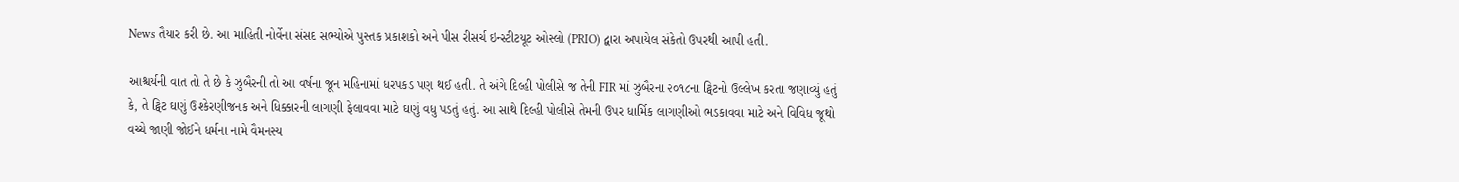News તૈયાર કરી છે. આ માહિતી નોર્વેના સંસદ સભ્યોએ પુસ્તક પ્રકાશકો અને પીસ રીસર્ચ ઇન્સ્ટીટયૂટ ઓસ્લો (PRIO) દ્વારા અપાયેલ સંકેતો ઉપરથી આપી હતી.

આશ્ચર્યની વાત તો તે છે કે ઝુબૈરની તો આ વર્ષના જૂન મહિનામાં ધરપકડ પણ થઈ હતી. તે અંગે દિલ્હી પોલીસે જ તેની FIR માં ઝુબૈરના ૨૦૧૮ના ટ્વિટનો ઉલ્લેખ કરતા જણાવ્યું હતું કે, તે ટ્વિટ ઘણું ઉશ્કેરણીજનક અને ધિક્કારની લાગણી ફેલાવવા માટે ઘણું વધુ પડતું હતું. આ સાથે દિલ્હી પોલીસે તેમની ઉપર ધાર્મિક લાગણીઓ ભડકાવવા માટે અને વિવિધ જૂથો વચ્ચે જાણી જોઈને ધર્મના નામે વૈમનસ્ય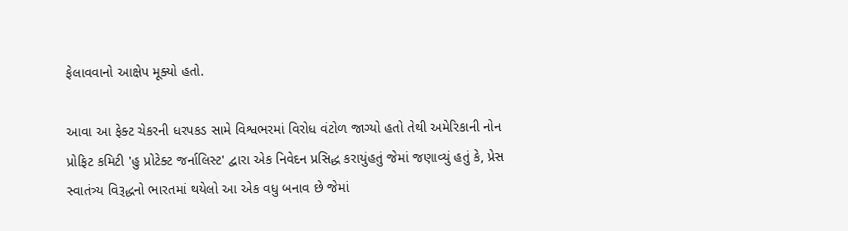ફેલાવવાનો આક્ષેપ મૂક્યો હતો.

આવા આ ફેક્ટ ચેકરની ધરપકડ સામે વિશ્વભરમાં વિરોધ વંટોળ જાગ્યો હતો તેથી અમેરિકાની નોન પ્રોફિટ કમિટી 'હુ પ્રોટેક્ટ જર્નાલિસ્ટ' દ્વારા એક નિવેદન પ્રસિદ્ધ કરાયુંહતું જેમાં જણાવ્યું હતું કે, પ્રેસ સ્વાતંત્ર્ય વિરૂદ્ધનો ભારતમાં થયેલો આ એક વધુ બનાવ છે જેમાં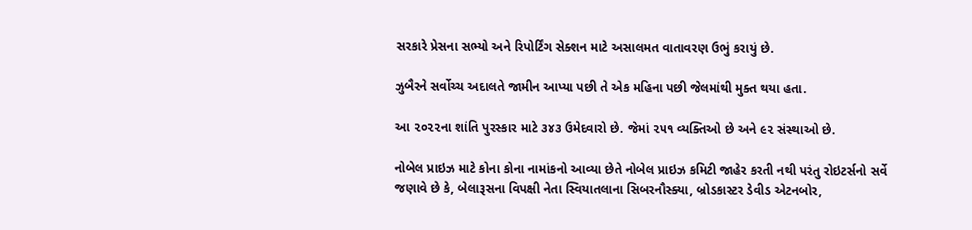સરકારે પ્રેસના સભ્યો અને રિપોર્ટિંગ સેક્શન માટે અસાલમત વાતાવરણ ઉભું કરાયું છે.

ઝુબૈરને સર્વોચ્ચ અદાલતે જામીન આપ્યા પછી તે એક મહિના પછી જેલમાંથી મુક્ત થયા હતા.

આ ૨૦૨૨ના શાંતિ પુરસ્કાર માટે ૩૪૩ ઉમેદવારો છે. જેમાં ૨૫૧ વ્યક્તિઓ છે અને ૯૨ સંસ્થાઓ છે.

નોબેલ પ્રાઇઝ માટે કોના કોના નામાંકનો આવ્યા છેતે નોબેલ પ્રાઇઝ કમિટી જાહેર કરતી નથી પરંતુ રોઇટર્સનો સર્વે જણાવે છે કે, બેલારૂસના વિપક્ષી નેતા સ્વિયાતલાના સિબરનૌસ્ક્યા, બ્રોડકાસ્ટર ડેવીડ એટનબોર,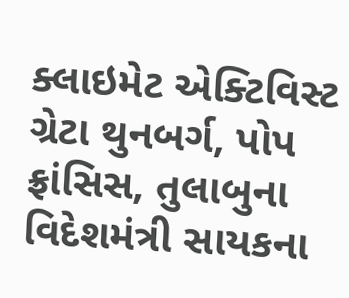ક્લાઇમેટ એક્ટિવિસ્ટ ગ્રેટા થુનબર્ગ, પોપ ફ્રાંસિસ, તુલાબુના વિદેશમંત્રી સાયકના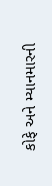કોફે અને મ્યાનમારની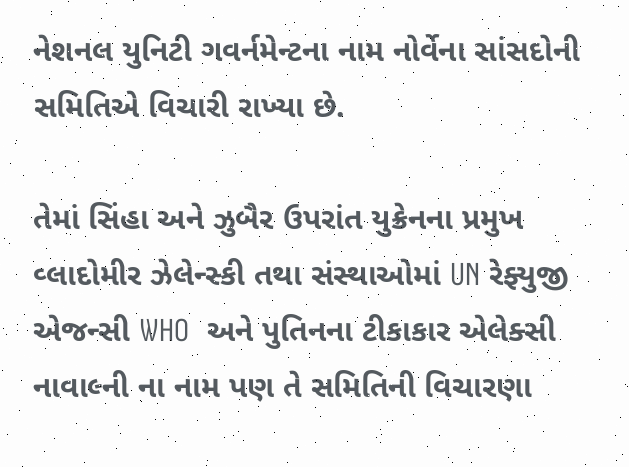નેશનલ યુનિટી ગવર્નમેન્ટના નામ નોર્વેના સાંસદોની સમિતિએ વિચારી રાખ્યા છે.

તેમાં સિંહા અને ઝુબૈર ઉપરાંત યુક્રેનના પ્રમુખ વ્લાદોમીર ઝેલેન્સ્કી તથા સંસ્થાઓમાં UN રેફ્યુજી એજન્સી WHO  અને પુતિનના ટીકાકાર એલેક્સી નાવાલ્ની ના નામ પણ તે સમિતિની વિચારણા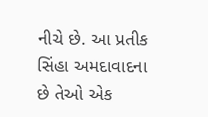નીચે છે. આ પ્રતીક સિંહા અમદાવાદના છે તેઓ એક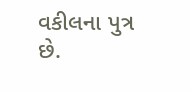વકીલના પુત્ર છે.